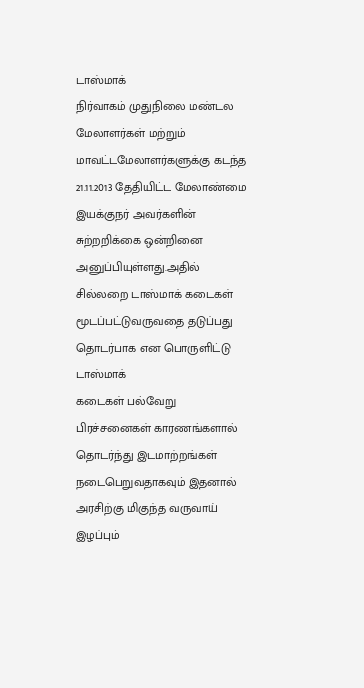டாஸ்மாக்
நிர்வாகம் முதுநிலை மண்டல மேலாளர்கள் மற்றும் மாவட்டமேலாளர்களுக்கு கடந்த
21.11.2013 தேதியிட்ட மேலாண்மை இயக்குநர் அவர்களின் சுற்றறிக்கை ஒன்றினை அனுப்பியுள்ளது.அதில்
சில்லறை டாஸ்மாக் கடைகள் மூடப்பட்டுவருவதை தடுப்பது தொடர்பாக என பொருளிட்டு டாஸ்மாக்
கடைகள் பல்வேறு பிரச்சனைகள் காரணங்களால் தொடர்ந்து இடமாற்றங்கள் நடைபெறுவதாகவும் இதனால்
அரசிற்கு மிகுந்த வருவாய் இழப்பும்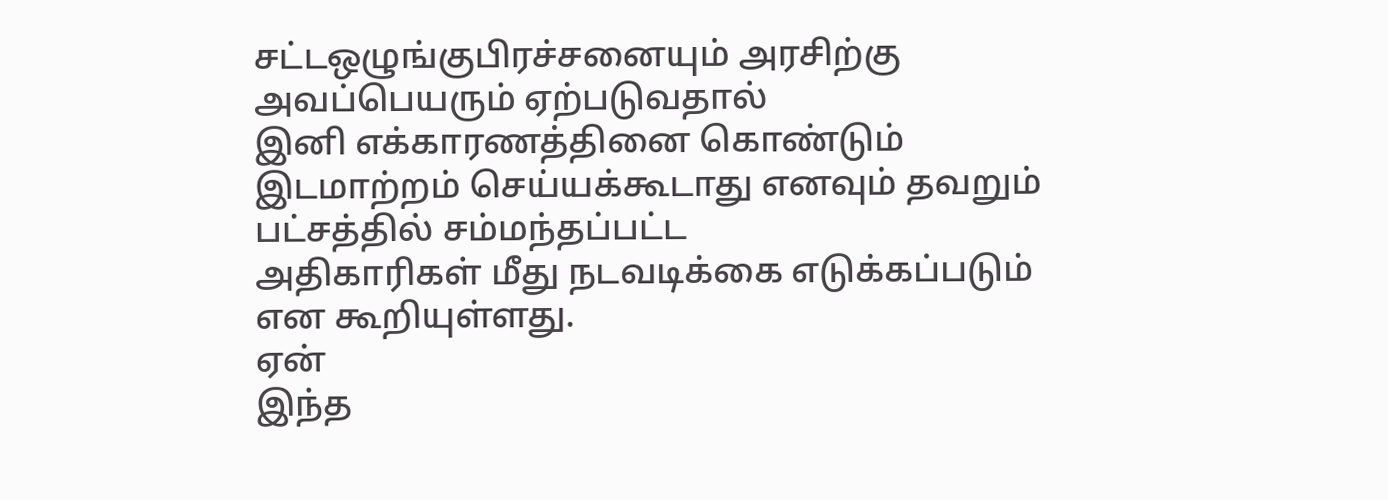சட்டஒழுங்குபிரச்சனையும் அரசிற்கு அவப்பெயரும் ஏற்படுவதால்
இனி எக்காரணத்தினை கொண்டும் இடமாற்றம் செய்யக்கூடாது எனவும் தவறும் பட்சத்தில் சம்மந்தப்பட்ட
அதிகாரிகள் மீது நடவடிக்கை எடுக்கப்படும் என கூறியுள்ளது.
ஏன்
இந்த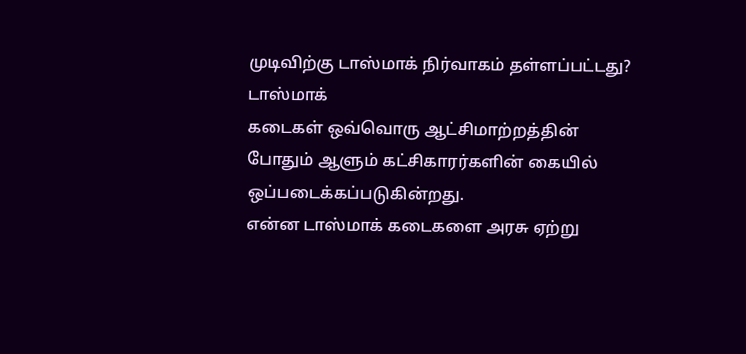முடிவிற்கு டாஸ்மாக் நிர்வாகம் தள்ளப்பட்டது?
டாஸ்மாக்
கடைகள் ஒவ்வொரு ஆட்சிமாற்றத்தின் போதும் ஆளும் கட்சிகாரர்களின் கையில் ஒப்படைக்கப்படுகின்றது.
என்ன டாஸ்மாக் கடைகளை அரசு ஏற்று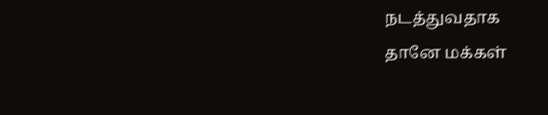நடத்துவதாக
தானே மக்கள்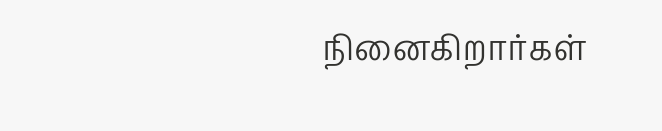நினைகிறார்கள்